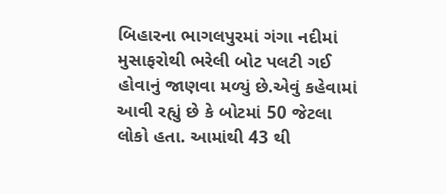બિહારના ભાગલપુરમાં ગંગા નદીમાં મુસાફરોથી ભરેલી બોટ પલટી ગઈ હોવાનું જાણવા મળ્યું છે.એવું કહેવામાં આવી રહ્યું છે કે બોટમાં 50 જેટલા લોકો હતા. આમાંથી 43 થી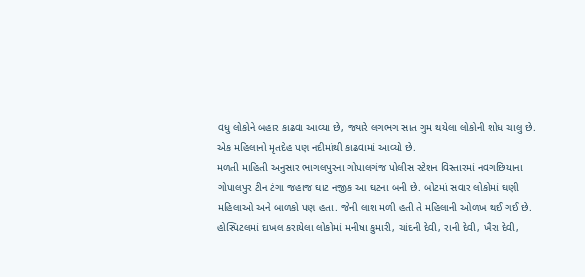વધુ લોકોને બહાર કાઢવા આવ્યા છે, જ્યારે લગભગ સાત ગુમ થયેલા લોકોની શોધ ચાલુ છે. એક મહિલાનો મૃતદેહ પણ નદીમાંથી કાઢવામાં આવ્યો છે.
મળતી માહિતી અનુસાર ભાગલપુરના ગોપાલગંજ પોલીસ સ્ટેશન વિસ્તારમાં નવગછિયાના ગોપાલપુર ટીન ટંગા જહાજ ઘાટ નજીક આ ઘટના બની છે. બોટમાં સવાર લોકોમાં ઘણી મહિલાઓ અને બાળકો પણ હતા. જેની લાશ મળી હતી તે મહિલાની ઓળખ થઈ ગઈ છે. હોસ્પિટલમાં દાખલ કરાયેલા લોકોમાં મનીષા કુમારી, ચાંદની દેવી, રાની દેવી, ખૈરા દેવી,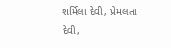શર્મિલા દેવી, પ્રેમલતા દેવી,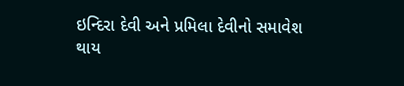ઇન્દિરા દેવી અને પ્રમિલા દેવીનો સમાવેશ થાય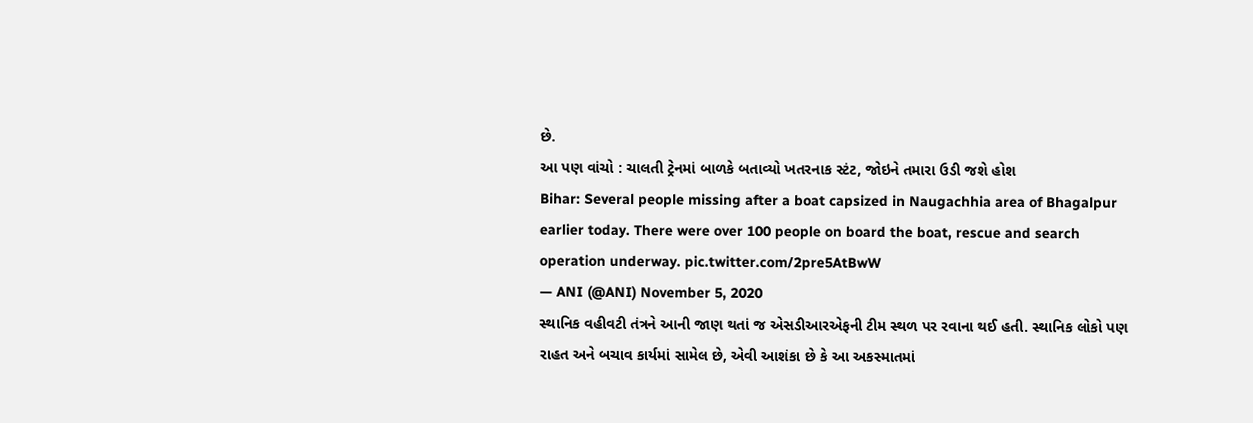છે.
આ પણ વાંચો : ચાલતી ટ્રેનમાં બાળકે બતાવ્યો ખતરનાક સ્ટંટ, જોઇને તમારા ઉડી જશે હોશ
Bihar: Several people missing after a boat capsized in Naugachhia area of Bhagalpur earlier today. There were over 100 people on board the boat, rescue and search operation underway. pic.twitter.com/2pre5AtBwW
— ANI (@ANI) November 5, 2020
સ્થાનિક વહીવટી તંત્રને આની જાણ થતાં જ એસડીઆરએફની ટીમ સ્થળ પર રવાના થઈ હતી. સ્થાનિક લોકો પણ રાહત અને બચાવ કાર્યમાં સામેલ છે, એવી આશંકા છે કે આ અકસ્માતમાં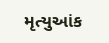મૃત્યુઆંક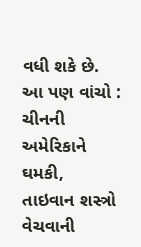વધી શકે છે.
આ પણ વાંચો : ચીનની અમેરિકાને ઘમકી, તાઇવાન શસ્ત્રો વેચવાની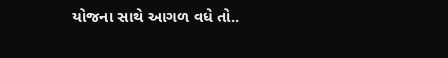યોજના સાથે આગળ વધે તો..